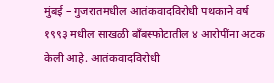मुंबई – गुजरातमधील आतंकवादविरोधी पथकाने वर्ष १९९३ मधील साखळी बाँबस्फोटातील ४ आरोपींना अटक केली आहे. आतंकवादविरोधी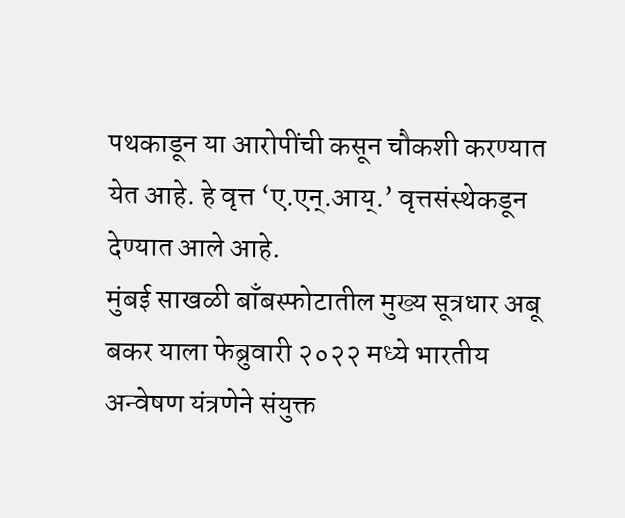पथकाडून या आरोपींची कसून चौकशी करण्यात येत आहे. हे वृत्त ‘ए.एन्.आय्.’ वृत्तसंस्थेकडून देण्यात आले आहे.
मुंबई साखळी बाँबस्फोटातील मुख्य सूत्रधार अबू बकर याला फेब्रुवारी २०२२ मध्ये भारतीय अन्वेषण यंत्रणेने संयुक्त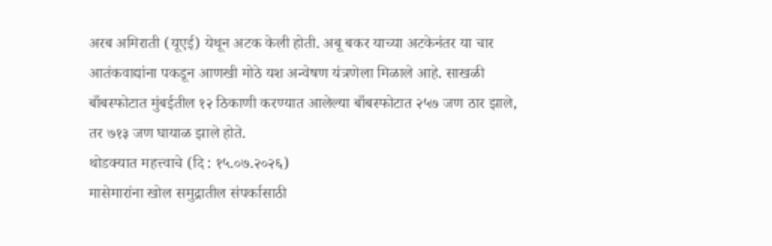अरब अमिराती (यूएई) येथून अटक केली होती. अबू बकर याच्या अटकेनंतर या चार आतंकवाद्यांना पकडून आणखी मोठे यश अन्वेषण यंत्रणेला मिळाले आहे. साखळी बाँबस्फोटात मुंबईतील १२ ठिकाणी करण्यात आलेल्या बाँबस्फोटात २५७ जण ठार झाले, तर ७१३ जण घायाळ झाले होते.
थोडक्यात महत्त्वाचे (दि : १५.०७.२०२६)
मासेमारांना खोल समुद्रातील संपर्कासाठी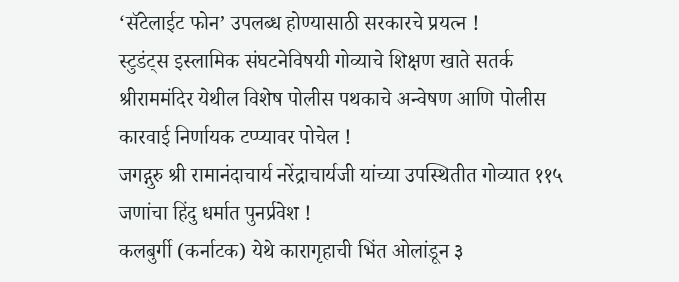‘सॅटेलाईट फोन’ उपलब्ध होण्यासाठी सरकारचे प्रयत्न !
स्टुडंट्स इस्लामिक संघटनेविषयी गोव्याचे शिक्षण खाते सतर्क
श्रीराममंदिर येथील विशेष पोलीस पथकाचे अन्वेषण आणि पोलीस कारवाई निर्णायक टप्प्यावर पोचेल !
जगद्गुरु श्री रामानंदाचार्य नरेंद्राचार्यजी यांच्या उपस्थितीत गोव्यात ११५ जणांचा हिंदु धर्मात पुनर्प्रवेश !
कलबुर्गी (कर्नाटक) येथे कारागृहाची भिंत ओलांडून ३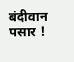बंदीवान पसार !